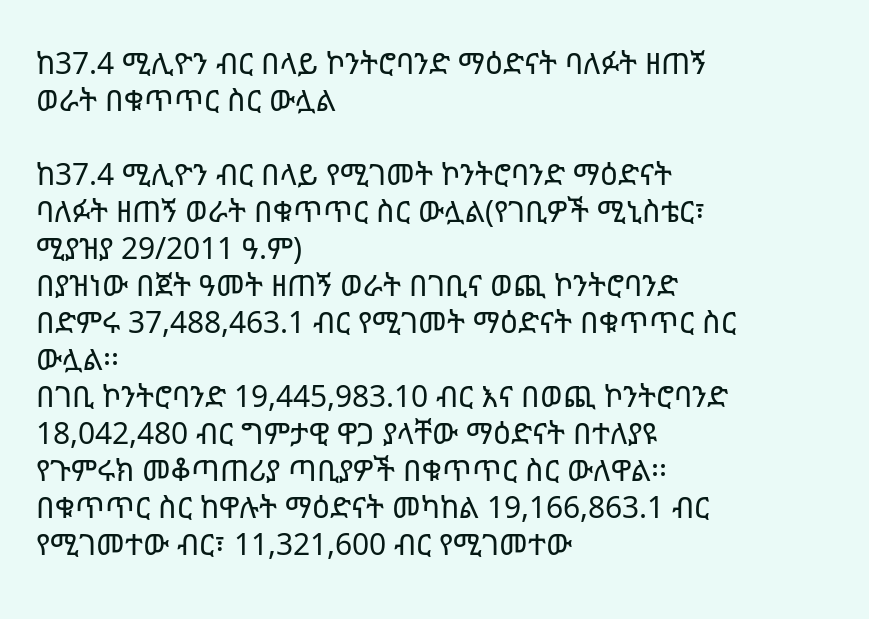ከ37.4 ሚሊዮን ብር በላይ ኮንትሮባንድ ማዕድናት ባለፉት ዘጠኝ ወራት በቁጥጥር ስር ውሏል

ከ37.4 ሚሊዮን ብር በላይ የሚገመት ኮንትሮባንድ ማዕድናት ባለፉት ዘጠኝ ወራት በቁጥጥር ስር ውሏል(የገቢዎች ሚኒስቴር፣ ሚያዝያ 29/2011 ዓ.ም)
በያዝነው በጀት ዓመት ዘጠኝ ወራት በገቢና ወጪ ኮንትሮባንድ በድምሩ 37,488,463.1 ብር የሚገመት ማዕድናት በቁጥጥር ስር ውሏል፡፡
በገቢ ኮንትሮባንድ 19,445,983.10 ብር እና በወጪ ኮንትሮባንድ 18,042,480 ብር ግምታዊ ዋጋ ያላቸው ማዕድናት በተለያዩ የጉምሩክ መቆጣጠሪያ ጣቢያዎች በቁጥጥር ስር ውለዋል፡፡በቁጥጥር ስር ከዋሉት ማዕድናት መካከል 19,166,863.1 ብር የሚገመተው ብር፣ 11,321,600 ብር የሚገመተው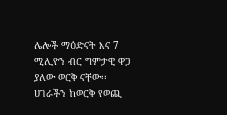ሌሎች ማዕድናት እና 7 ሚሊዮን ብር ግምታዊ ዋጋ ያለው ወርቅ ናቸው፡፡
ሀገራችን ከወርቅ የወጪ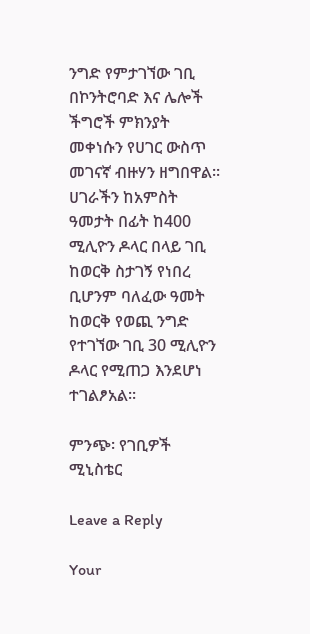ንግድ የምታገኘው ገቢ በኮንትሮባድ እና ሌሎች ችግሮች ምክንያት መቀነሱን የሀገር ውስጥ መገናኛ ብዙሃን ዘግበዋል፡፡ ሀገራችን ከአምስት ዓመታት በፊት ከ400 ሚሊዮን ዶላር በላይ ገቢ ከወርቅ ስታገኝ የነበረ ቢሆንም ባለፈው ዓመት ከወርቅ የወጪ ንግድ የተገኘው ገቢ 30 ሚሊዮን ዶላር የሚጠጋ እንደሆነ ተገልፆአል፡፡

ምንጭ፡ የገቢዎች ሚኒስቴር

Leave a Reply

Your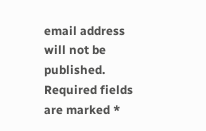email address will not be published. Required fields are marked *